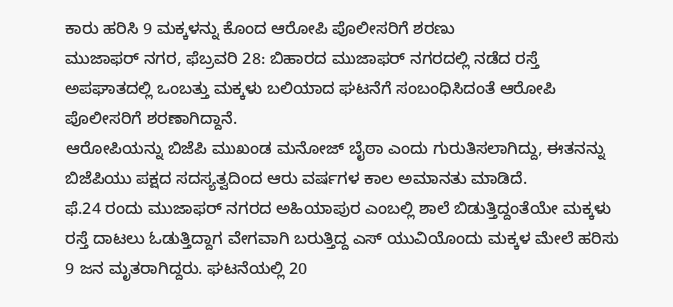ಕಾರು ಹರಿಸಿ 9 ಮಕ್ಕಳನ್ನು ಕೊಂದ ಆರೋಪಿ ಪೊಲೀಸರಿಗೆ ಶರಣು
ಮುಜಾಫರ್ ನಗರ, ಫೆಬ್ರವರಿ 28: ಬಿಹಾರದ ಮುಜಾಫರ್ ನಗರದಲ್ಲಿ ನಡೆದ ರಸ್ತೆ ಅಪಘಾತದಲ್ಲಿ ಒಂಬತ್ತು ಮಕ್ಕಳು ಬಲಿಯಾದ ಘಟನೆಗೆ ಸಂಬಂಧಿಸಿದಂತೆ ಆರೋಪಿ ಪೊಲೀಸರಿಗೆ ಶರಣಾಗಿದ್ದಾನೆ.
ಆರೋಪಿಯನ್ನು ಬಿಜೆಪಿ ಮುಖಂಡ ಮನೋಜ್ ಬೈಠಾ ಎಂದು ಗುರುತಿಸಲಾಗಿದ್ದು, ಈತನನ್ನು ಬಿಜೆಪಿಯು ಪಕ್ಷದ ಸದಸ್ಯತ್ವದಿಂದ ಆರು ವರ್ಷಗಳ ಕಾಲ ಅಮಾನತು ಮಾಡಿದೆ.
ಫೆ.24 ರಂದು ಮುಜಾಫರ್ ನಗರದ ಅಹಿಯಾಪುರ ಎಂಬಲ್ಲಿ ಶಾಲೆ ಬಿಡುತ್ತಿದ್ದಂತೆಯೇ ಮಕ್ಕಳು ರಸ್ತೆ ದಾಟಲು ಓಡುತ್ತಿದ್ದಾಗ ವೇಗವಾಗಿ ಬರುತ್ತಿದ್ದ ಎಸ್ ಯುವಿಯೊಂದು ಮಕ್ಕಳ ಮೇಲೆ ಹರಿಸು 9 ಜನ ಮೃತರಾಗಿದ್ದರು. ಘಟನೆಯಲ್ಲಿ 20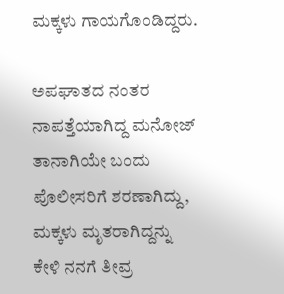ಮಕ್ಕಳು ಗಾಯಗೊಂಡಿದ್ದರು.

ಅಪಘಾತದ ನಂತರ ನಾಪತ್ತೆಯಾಗಿದ್ದ ಮನೋಜ್ ತಾನಾಗಿಯೇ ಬಂದು ಪೊಲೀಸರಿಗೆ ಶರಣಾಗಿದ್ದು, ಮಕ್ಕಳು ಮೃತರಾಗಿದ್ದನ್ನು ಕೇಳಿ ನನಗೆ ತೀವ್ರ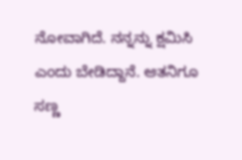ನೋವಾಗಿದೆ. ನನ್ನನ್ನು ಕ್ಷಮಿಸಿ ಎಂದು ಬೇಡಿದ್ದಾನೆ. ಆತನಿಗೂ ಸಣ್ಣ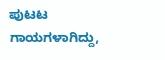ಪುಟಟ ಗಾಯಗಳಾಗಿದ್ದು,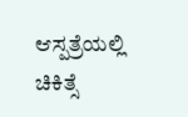ಆಸ್ಪತ್ರೆಯಲ್ಲಿ ಚಿಕಿತ್ಸೆ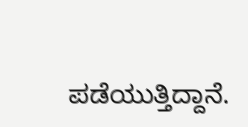ಪಡೆಯುತ್ತಿದ್ದಾನೆ.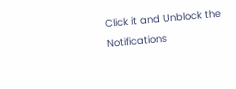Click it and Unblock the Notifications